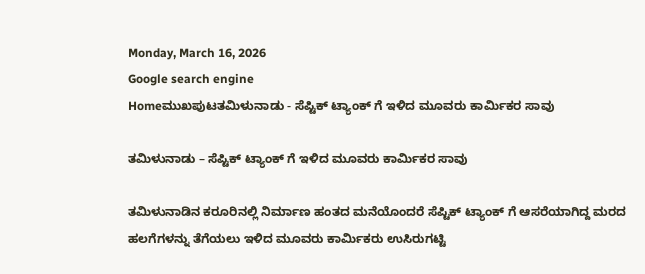Monday, March 16, 2026
Google search engine
Homeಮುಖಪುಟತಮಿಳುನಾಡು - ಸೆಪ್ಟಿಕ್ ಟ್ಯಾಂಕ್ ಗೆ ಇಳಿದ ಮೂವರು ಕಾರ್ಮಿಕರ ಸಾವು

ತಮಿಳುನಾಡು – ಸೆಪ್ಟಿಕ್ ಟ್ಯಾಂಕ್ ಗೆ ಇಳಿದ ಮೂವರು ಕಾರ್ಮಿಕರ ಸಾವು

ತಮಿಳುನಾಡಿನ ಕರೂರಿನಲ್ಲಿ ನಿರ್ಮಾಣ ಹಂತದ ಮನೆಯೊಂದರೆ ಸೆಪ್ಟಿಕ್ ಟ್ಯಾಂಕ್ ಗೆ ಆಸರೆಯಾಗಿದ್ದ ಮರದ ಹಲಗೆಗಳನ್ನು ತೆಗೆಯಲು ಇಳಿದ ಮೂವರು ಕಾರ್ಮಿಕರು ಉಸಿರುಗಟ್ಟಿ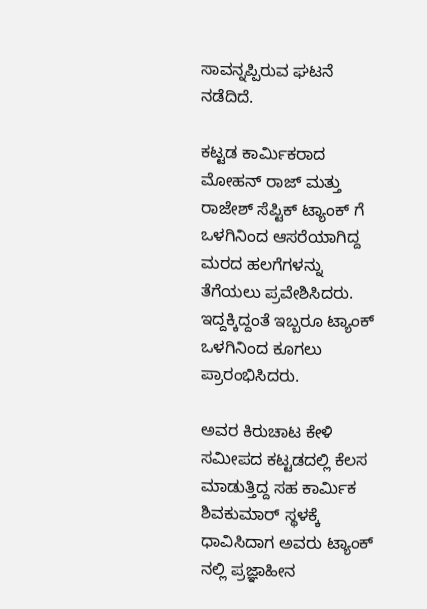ಸಾವನ್ನಪ್ಪಿರುವ ಘಟನೆ ನಡೆದಿದೆ.

ಕಟ್ಟಡ ಕಾರ್ಮಿಕರಾದ ಮೋಹನ್ ರಾಜ್ ಮತ್ತು ರಾಜೇಶ್ ಸೆಪ್ಟಿಕ್ ಟ್ಯಾಂಕ್ ಗೆ ಒಳಗಿನಿಂದ ಆಸರೆಯಾಗಿದ್ದ ಮರದ ಹಲಗೆಗಳನ್ನು ತೆಗೆಯಲು ಪ್ರವೇಶಿಸಿದರು. ಇದ್ದಕ್ಕಿದ್ದಂತೆ ಇಬ್ಬರೂ ಟ್ಯಾಂಕ್ ಒಳಗಿನಿಂದ ಕೂಗಲು ಪ್ರಾರಂಭಿಸಿದರು.

ಅವರ ಕಿರುಚಾಟ ಕೇಳಿ ಸಮೀಪದ ಕಟ್ಟಡದಲ್ಲಿ ಕೆಲಸ ಮಾಡುತ್ತಿದ್ದ ಸಹ ಕಾರ್ಮಿಕ ಶಿವಕುಮಾರ್ ಸ್ಥಳಕ್ಕೆ ಧಾವಿಸಿದಾಗ ಅವರು ಟ್ಯಾಂಕ್ ನಲ್ಲಿ ಪ್ರಜ್ಞಾಹೀನ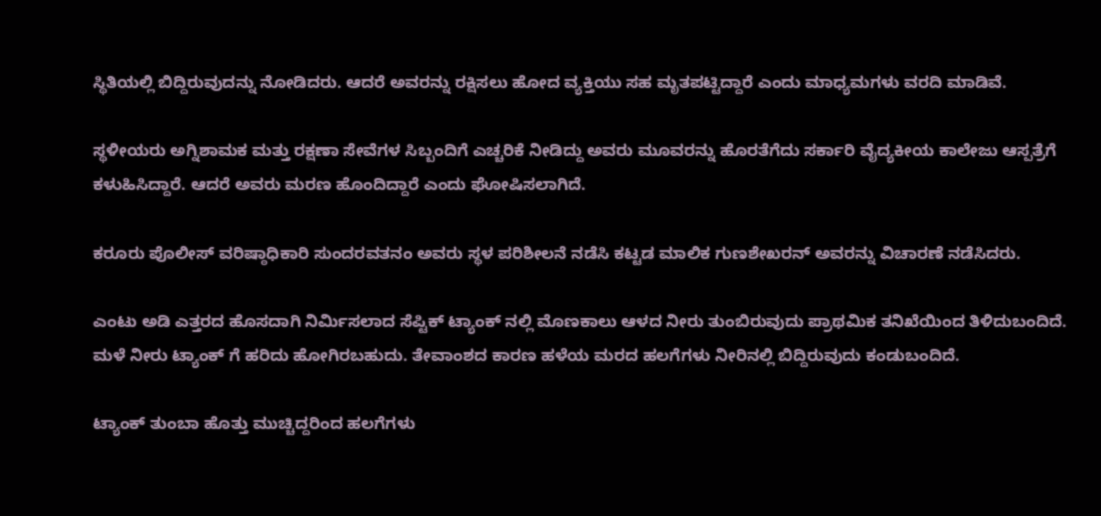ಸ್ಥಿತಿಯಲ್ಲಿ ಬಿದ್ದಿರುವುದನ್ನು ನೋಡಿದರು. ಆದರೆ ಅವರನ್ನು ರಕ್ಷಿಸಲು ಹೋದ ವ್ಯಕ್ತಿಯು ಸಹ ಮೃತಪಟ್ಟಿದ್ದಾರೆ ಎಂದು ಮಾಧ್ಯಮಗಳು ವರದಿ ಮಾಡಿವೆ.

ಸ್ಥಳೀಯರು ಅಗ್ನಿಶಾಮಕ ಮತ್ತು ರಕ್ಷಣಾ ಸೇವೆಗಳ ಸಿಬ್ಬಂದಿಗೆ ಎಚ್ಚರಿಕೆ ನೀಡಿದ್ದು ಅವರು ಮೂವರನ್ನು ಹೊರತೆಗೆದು ಸರ್ಕಾರಿ ವೈದ್ಯಕೀಯ ಕಾಲೇಜು ಆಸ್ಪತ್ರೆಗೆ ಕಳುಹಿಸಿದ್ದಾರೆ. ಆದರೆ ಅವರು ಮರಣ ಹೊಂದಿದ್ದಾರೆ ಎಂದು ಘೋಷಿಸಲಾಗಿದೆ.

ಕರೂರು ಪೊಲೀಸ್ ವರಿಷ್ಠಾಧಿಕಾರಿ ಸುಂದರವತನಂ ಅವರು ಸ್ಥಳ ಪರಿಶೀಲನೆ ನಡೆಸಿ ಕಟ್ಟಡ ಮಾಲಿಕ ಗುಣಶೇಖರನ್ ಅವರನ್ನು ವಿಚಾರಣೆ ನಡೆಸಿದರು.

ಎಂಟು ಅಡಿ ಎತ್ತರದ ಹೊಸದಾಗಿ ನಿರ್ಮಿಸಲಾದ ಸೆಪ್ಟಿಕ್ ಟ್ಯಾಂಕ್ ನಲ್ಲಿ ಮೊಣಕಾಲು ಆಳದ ನೀರು ತುಂಬಿರುವುದು ಪ್ರಾಥಮಿಕ ತನಿಖೆಯಿಂದ ತಿಳಿದುಬಂದಿದೆ. ಮಳೆ ನೀರು ಟ್ಯಾಂಕ್ ಗೆ ಹರಿದು ಹೋಗಿರಬಹುದು. ತೇವಾಂಶದ ಕಾರಣ ಹಳೆಯ ಮರದ ಹಲಗೆಗಳು ನೀರಿನಲ್ಲಿ ಬಿದ್ದಿರುವುದು ಕಂಡುಬಂದಿದೆ.

ಟ್ಯಾಂಕ್ ತುಂಬಾ ಹೊತ್ತು ಮುಚ್ಚಿದ್ದರಿಂದ ಹಲಗೆಗಳು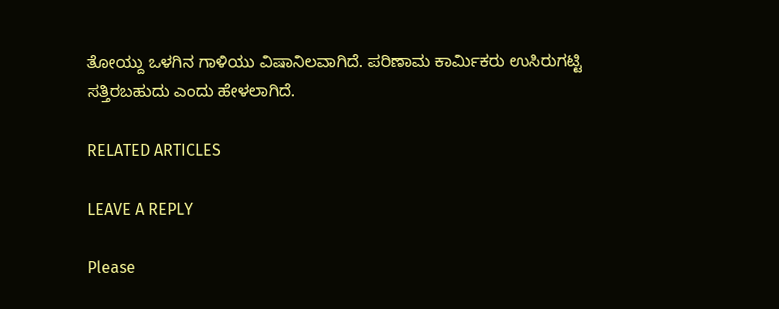ತೋಯ್ದು ಒಳಗಿನ ಗಾಳಿಯು ವಿಷಾನಿಲವಾಗಿದೆ. ಪರಿಣಾಮ ಕಾರ್ಮಿಕರು ಉಸಿರುಗಟ್ಟಿ ಸತ್ತಿರಬಹುದು ಎಂದು ಹೇಳಲಾಗಿದೆ.

RELATED ARTICLES

LEAVE A REPLY

Please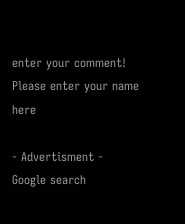enter your comment!
Please enter your name here

- Advertisment -
Google search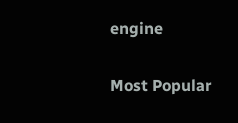engine

Most Popular